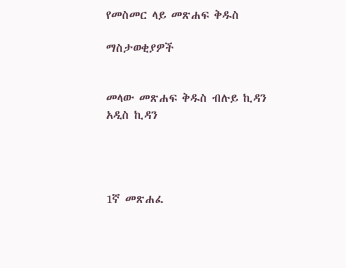የመስመር ላይ መጽሐፍ ቅዱስ

ማስታወቂያዎች


መላው መጽሐፍ ቅዱስ ብሉይ ኪዳን አዲስ ኪዳን




1ኛ መጽሐፈ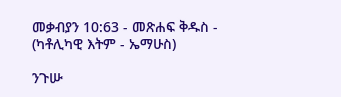መቃብያን 10:63 - መጽሐፍ ቅዱስ - (ካቶሊካዊ እትም - ኤማሁስ)

ንጉሡ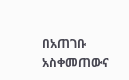በአጠገቡ አስቀመጠውና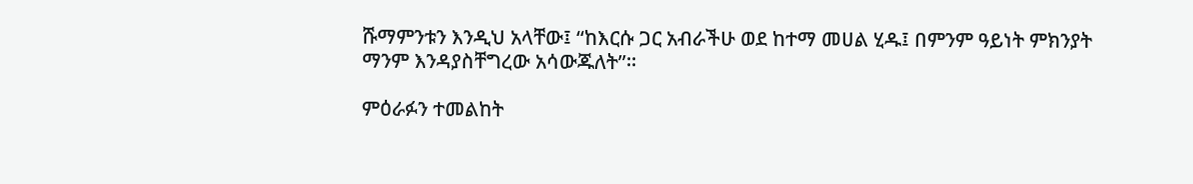ሹማምንቱን እንዲህ አላቸው፤ “ከእርሱ ጋር አብራችሁ ወደ ከተማ መሀል ሂዱ፤ በምንም ዓይነት ምክንያት ማንም እንዳያስቸግረው አሳውጁለት”።

ምዕራፉን ተመልከት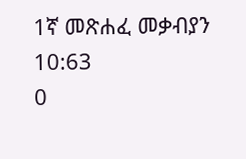1ኛ መጽሐፈ መቃብያን 10:63
0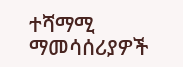ተሻማሚ ማመሳሰሪያዎች